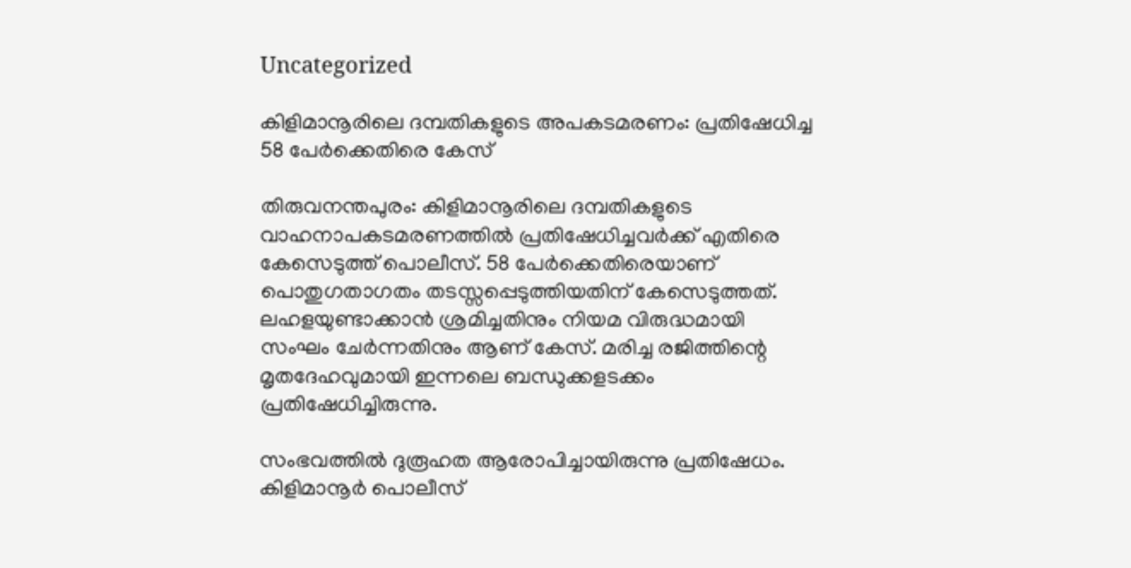Uncategorized

കിളിമാനൂരിലെ ദമ്പതികളുടെ അപകടമരണം: പ്രതിഷേധിച്ച 58 പേര്‍ക്കെതിരെ കേസ്

തിരുവനന്തപുരം: കിളിമാനൂരിലെ ദമ്പതികളുടെ വാഹനാപകടമരണത്തിൽ പ്രതിഷേധിച്ചവർക്ക് എതിരെ കേസെടുത്ത് പൊലീസ്. 58 പേർക്കെതിരെയാണ് പൊതുഗതാഗതം തടസ്സപ്പെടുത്തിയതിന് കേസെടുത്തത്. ലഹളയുണ്ടാക്കാൻ ശ്രമിച്ചതിനും നിയമ വിരുദ്ധമായി സംഘം ചേർന്നതിനും ആണ് കേസ്. മരിച്ച രജിത്തിന്റെ മൃതദേഹവുമായി ഇന്നലെ ബന്ധുക്കളടക്കം പ്രതിഷേധിച്ചിരുന്നു.

സംഭവത്തിൽ ദുരൂഹത ആരോപിച്ചായിരുന്നു പ്രതിഷേധം. കിളിമാനൂർ പൊലീസ്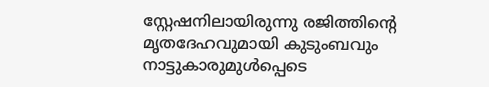സ്റ്റേഷനിലായിരുന്നു രജിത്തിൻ്റെ മൃതദേഹവുമായി കുടുംബവും നാട്ടുകാരുമുൾപ്പെടെ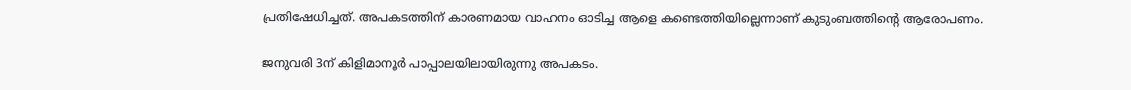പ്രതിഷേധിച്ചത്. അപകടത്തിന് കാരണമായ വാഹനം ഓടിച്ച ആളെ കണ്ടെത്തിയില്ലെന്നാണ് കുടുംബത്തിന്റെ ആരോപണം.

ജനുവരി 3ന് കിളിമാനൂർ പാപ്പാലയിലായിരുന്നു അപകടം.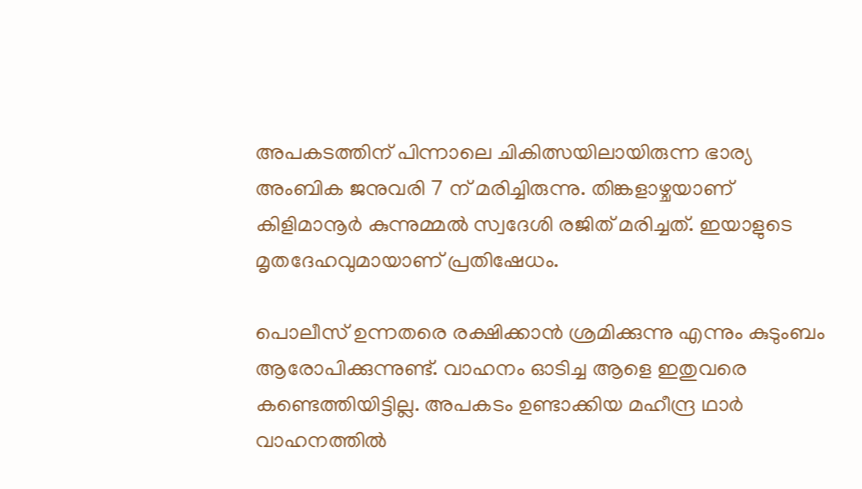അപകടത്തിന് പിന്നാലെ ചികിത്സയിലായിരുന്ന ഭാര്യ അംബിക ജനുവരി 7 ന് മരിച്ചിരുന്നു. തിങ്കളാഴ്ചയാണ് കിളിമാനൂർ കുന്നുമ്മൽ സ്വദേശി രജിത് മരിച്ചത്. ഇയാളുടെ മൃതദേഹവുമായാണ് പ്രതിഷേധം.

പൊലീസ് ഉന്നതരെ രക്ഷിക്കാൻ ശ്രമിക്കുന്നു എന്നും കുടുംബം ആരോപിക്കുന്നുണ്ട്. വാഹനം ഓടിച്ച ആളെ ഇതുവരെ കണ്ടെത്തിയിട്ടില്ല. അപകടം ഉണ്ടാക്കിയ മഹീന്ദ്ര ഥാർ വാഹനത്തിൽ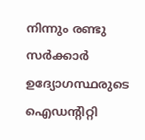നിന്നും രണ്ടു സർക്കാർ ഉദ്യോഗസ്ഥരുടെ ഐഡന്റിറ്റി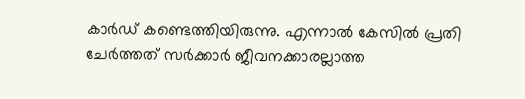കാർഡ് കണ്ടെത്തിയിരുന്നു. എന്നാൽ കേസിൽ പ്രതി ചേർത്തത് സർക്കാർ ജീവനക്കാരല്ലാത്ത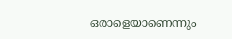ഒരാളെയാണെന്നും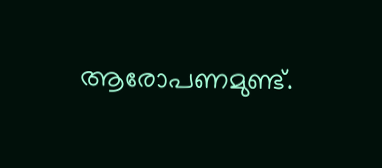ആരോപണമുണ്ട്.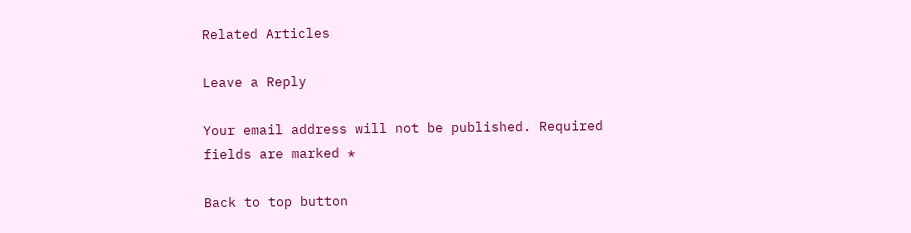Related Articles

Leave a Reply

Your email address will not be published. Required fields are marked *

Back to top button